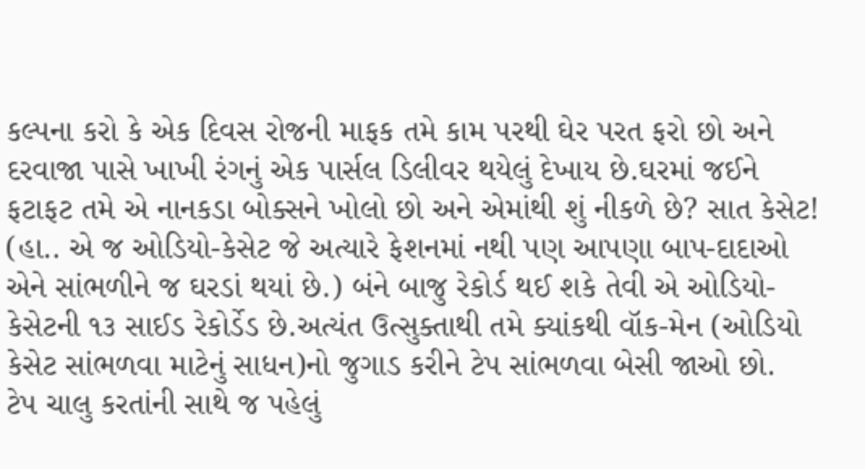કલ્પના કરો કે એક દિવસ રોજની માફક તમે કામ પરથી ઘેર પરત ફરો છો અને દરવાજા પાસે ખાખી રંગનું એક પાર્સલ ડિલીવર થયેલું દેખાય છે.ઘરમાં જઈને ફટાફટ તમે એ નાનકડા બોક્સને ખોલો છો અને એમાંથી શું નીકળે છે? સાત કેસેટ! (હા.. એ જ ઓડિયો-કેસેટ જે અત્યારે ફેશનમાં નથી પણ આપણા બાપ-દાદાઓ એને સાંભળીને જ ઘરડાં થયાં છે.) બંને બાજુ રેકોર્ડ થઈ શકે તેવી એ ઓડિયો-કેસેટની ૧૩ સાઈડ રેકોર્ડેડ છે.અત્યંત ઉત્સુક્તાથી તમે ક્યાંકથી વૉક-મેન (ઓડિયો કેસેટ સાંભળવા માટેનું સાધન)નો જુગાડ કરીને ટેપ સાંભળવા બેસી જાઓ છો.
ટેપ ચાલુ કરતાંની સાથે જ પહેલું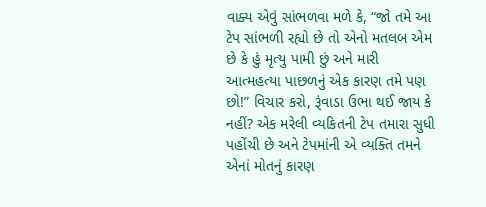વાક્ય એવું સાંભળવા મળે કે, “જો તમે આ ટેપ સાંભળી રહ્યો છે તો એનો મતલબ એમ છે કે હું મૃત્યુ પામી છું અને મારી આત્મહત્યા પાછળનું એક કારણ તમે પણ છો!” વિચાર કરો, રૂંવાડા ઉભા થઈ જાય કે નહીં? એક મરેલી વ્યકિતની ટેપ તમારા સુધી પહોંચી છે અને ટેપમાંની એ વ્યક્તિ તમને એનાં મોતનું કારણ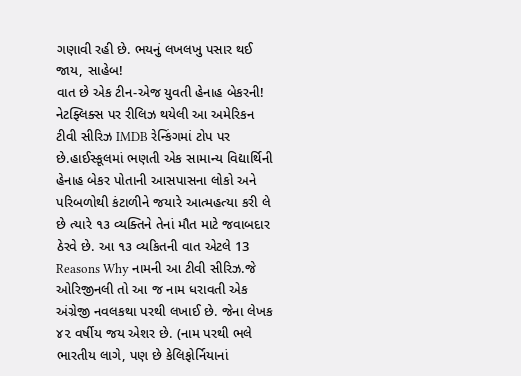ગણાવી રહી છે. ભયનું લખલખુ પસાર થઈ જાય, સાહેબ!
વાત છે એક ટીન-એજ યુવતી હેનાહ બેકરની! નેટફ્લિક્સ પર રીલિઝ થયેલી આ અમેરિકન ટીવી સીરિઝ IMDB રેન્કિંગમાં ટોપ પર છે.હાઈસ્કૂલમાં ભણતી એક સામાન્ય વિદ્યાર્થિની હેનાહ બેકર પોતાની આસપાસના લોકો અને પરિબળોથી કંટાળીને જયારે આત્મહત્યા કરી લે છે ત્યારે ૧૩ વ્યક્તિને તેનાં મૌત માટે જવાબદાર ઠેરવે છે. આ ૧૩ વ્યકિતની વાત એટલે 13 Reasons Why નામની આ ટીવી સીરિઝ.જે ઓરિજીનલી તો આ જ નામ ધરાવતી એક અંગ્રેજી નવલકથા પરથી લખાઈ છે. જેના લેખક ૪૨ વર્ષીય જય એશર છે. (નામ પરથી ભલે ભારતીય લાગે, પણ છે કેલિફોર્નિયાનાં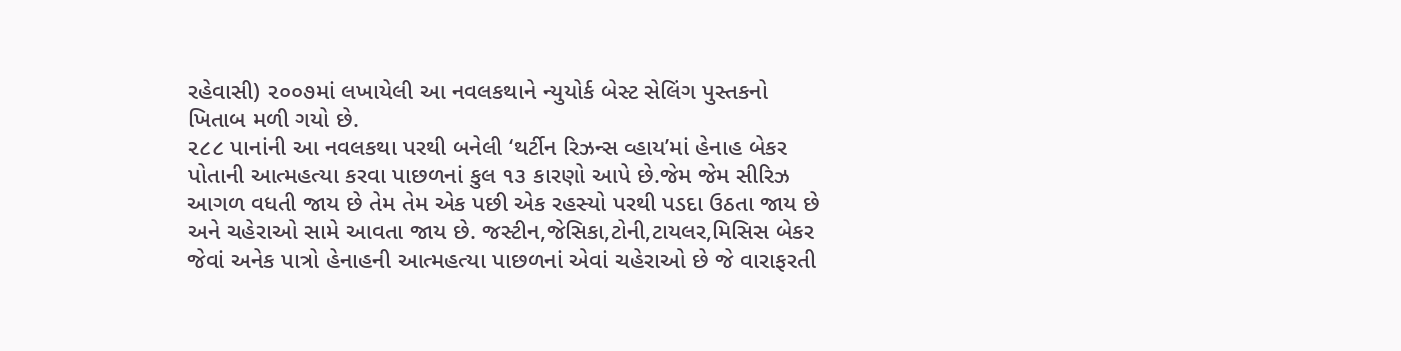રહેવાસી) ૨૦૦૭માં લખાયેલી આ નવલકથાને ન્યુયોર્ક બેસ્ટ સેલિંગ પુસ્તકનો ખિતાબ મળી ગયો છે.
૨૮૮ પાનાંની આ નવલકથા પરથી બનેલી ‘થર્ટીન રિઝન્સ વ્હાય’માં હેનાહ બેકર પોતાની આત્મહત્યા કરવા પાછળનાં કુલ ૧૩ કારણો આપે છે.જેમ જેમ સીરિઝ આગળ વધતી જાય છે તેમ તેમ એક પછી એક રહસ્યો પરથી પડદા ઉઠતા જાય છે અને ચહેરાઓ સામે આવતા જાય છે. જસ્ટીન,જેસિકા,ટોની,ટાયલર,મિસિસ બેકર જેવાં અનેક પાત્રો હેનાહની આત્મહત્યા પાછળનાં એવાં ચહેરાઓ છે જે વારાફરતી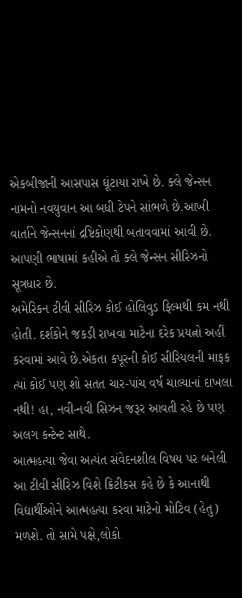એકબીજાની આસપાસ ઘૂંટાયા રાખે છે. ક્લે જેન્સન નામનો નવયુવાન આ બધી ટેપને સાંભળે છે.આખી વાર્તાને જેન્સનનાં દ્રષ્ટિકોણથી બતાવવામાં આવી છે. આપણી ભાષામાં કહીએ તો ક્લે જેન્સન સીરિઝનો સૂત્રધાર છે.
અમેરિકન ટીવી સીરિઝ કોઈ હોલિવુડ ફિલ્મથી કમ નથી હોતી. દર્શકોને જકડી રાખવા માટેના દરેક પ્રયત્નો અહીં કરવામાં આવે છે.એકતા કપૂરની કોઈ સીરિયલની માફક ત્યાં કોઈ પણ શો સતત ચાર-પાંચ વર્ષ ચાલ્યાનાં દાખલા નથી! હા, નવી-નવી સિઝન જરૂર આવતી રહે છે પણ અલગ કન્ટેન્ટ સાથે.
આત્મહત્યા જેવા અત્યંત સંવેદનશીલ વિષય પર બનેલી આ ટીવી સીરિઝ વિશે ક્રિટીકસ કહે છે કે આનાથી વિદ્યાર્થીઓને આત્મહત્યા કરવા માટેનો મોટિવ (હેતુ) મળશે. તો સામે પક્ષે,લોકો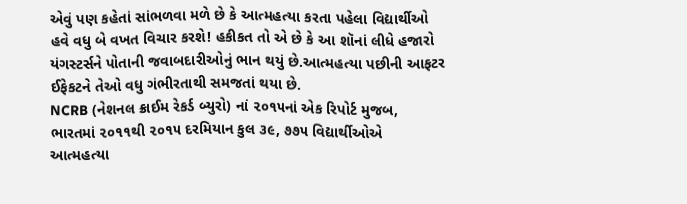એવું પણ કહેતાં સાંભળવા મળે છે કે આત્મહત્યા કરતા પહેલા વિદ્યાર્થીઓ હવે વધુ બે વખત વિચાર કરશે! હકીકત તો એ છે કે આ શૉનાં લીધે હજારો યંગસ્ટર્સને પોતાની જવાબદારીઓનું ભાન થયું છે.આત્મહત્યા પછીની આફટર ઈફેકટને તેઓ વધુ ગંભીરતાથી સમજતાં થયા છે.
NCRB (નેશનલ ક્રાઈમ રેકર્ડ બ્યુરો) નાં ૨૦૧૫નાં એક રિપોર્ટ મુજબ, ભારતમાં ૨૦૧૧થી ૨૦૧૫ દરમિયાન કુલ ૩૯, ૭૭૫ વિદ્યાર્થીઓએ આત્મહત્યા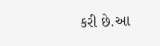કરી છે.આ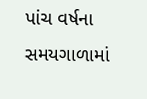પાંચ વર્ષના સમયગાળામાં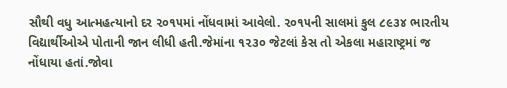સૌથી વધુ આત્મહત્યાનો દર ૨૦૧૫માં નોંધવામાં આવેલો. ૨૦૧૫ની સાલમાં કુલ ૮૯૩૪ ભારતીય વિદ્યાર્થીઓએ પોતાની જાન લીધી હતી.જેમાંના ૧૨૩૦ જેટલાં કેસ તો એકલા મહારાષ્ટ્રમાં જ નોંધાયા હતાં.જોવા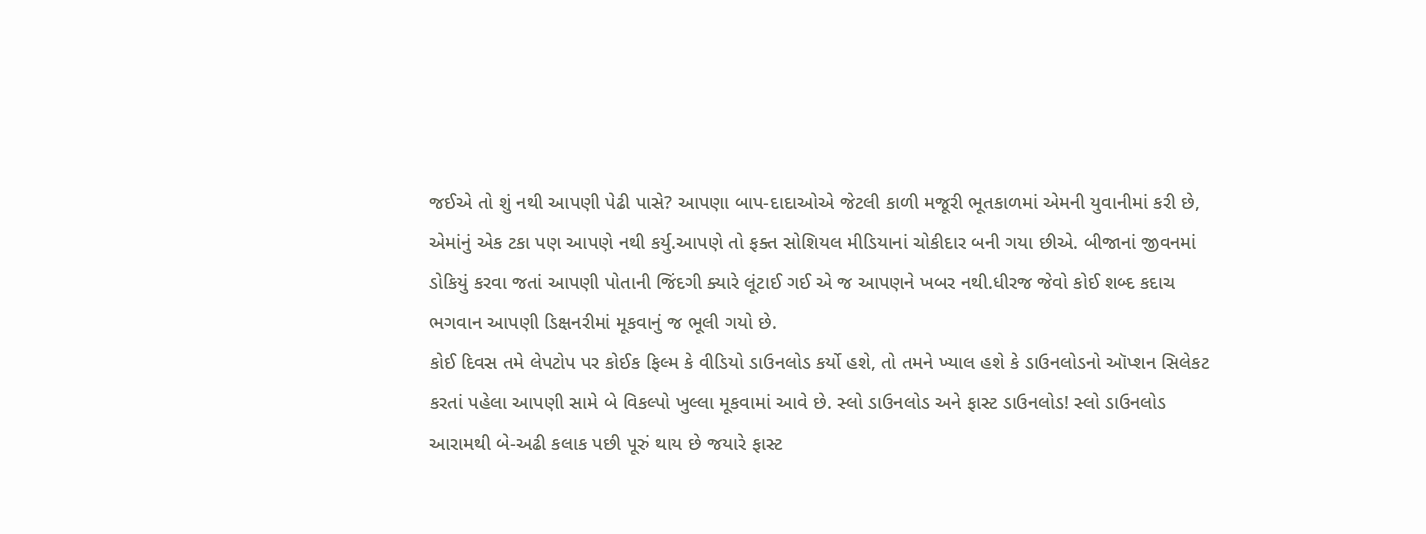જઈએ તો શું નથી આપણી પેઢી પાસે? આપણા બાપ-દાદાઓએ જેટલી કાળી મજૂરી ભૂતકાળમાં એમની યુવાનીમાં કરી છે, એમાંનું એક ટકા પણ આપણે નથી કર્યુ.આપણે તો ફક્ત સોશિયલ મીડિયાનાં ચોકીદાર બની ગયા છીએ. બીજાનાં જીવનમાં ડોકિયું કરવા જતાં આપણી પોતાની જિંદગી ક્યારે લૂંટાઈ ગઈ એ જ આપણને ખબર નથી.ધીરજ જેવો કોઈ શબ્દ કદાચ ભગવાન આપણી ડિક્ષનરીમાં મૂકવાનું જ ભૂલી ગયો છે.
કોઈ દિવસ તમે લેપટોપ પર કોઈક ફિલ્મ કે વીડિયો ડાઉનલોડ કર્યો હશે, તો તમને ખ્યાલ હશે કે ડાઉનલોડનો ઑપ્શન સિલેકટ કરતાં પહેલા આપણી સામે બે વિકલ્પો ખુલ્લા મૂકવામાં આવે છે. સ્લો ડાઉનલોડ અને ફાસ્ટ ડાઉનલોડ! સ્લો ડાઉનલોડ આરામથી બે-અઢી કલાક પછી પૂરું થાય છે જયારે ફાસ્ટ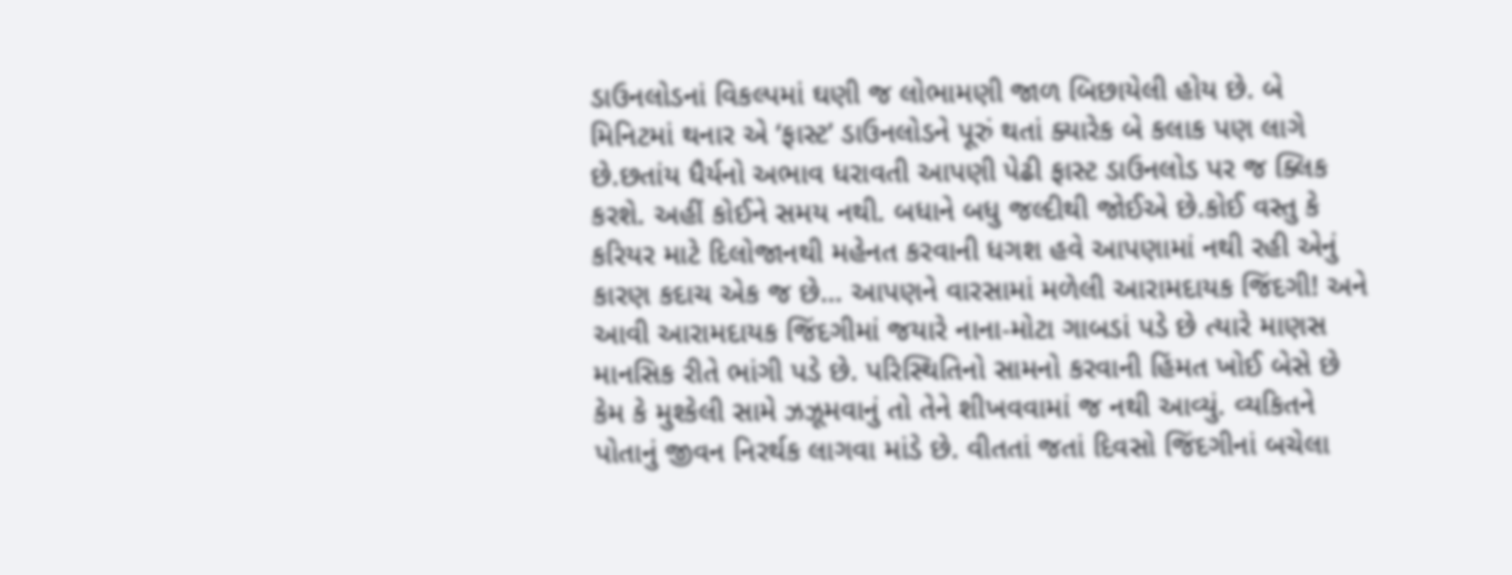ડાઉનલોડનાં વિકલ્પમાં ઘણી જ લોભામણી જાળ બિછાયેલી હોય છે. બે મિનિટમાં થનાર એ ‘ફાસ્ટ’ ડાઉનલોડને પૂરું થતાં ક્યારેક બે કલાક પણ લાગે છે.છતાંય ધૈર્યનો અભાવ ધરાવતી આપણી પેઢી ફાસ્ટ ડાઉનલોડ પર જ ક્લિક કરશે. અહીં કોઈને સમય નથી. બધાને બધુ જલ્દીથી જોઈએ છે.કોઈ વસ્તુ કે કરિયર માટે દિલોજાનથી મહેનત કરવાની ધગશ હવે આપણામાં નથી રહી એનું કારણ કદાચ એક જ છે… આપણને વારસામાં મળેલી આરામદાયક જિંદગી! અને આવી આરામદાયક જિંદગીમાં જયારે નાના-મોટા ગાબડાં પડે છે ત્યારે માણસ માનસિક રીતે ભાંગી પડે છે. પરિસ્થિતિનો સામનો કરવાની હિંમત ખોઈ બેસે છે કેમ કે મુશ્કેલી સામે ઝઝૂમવાનું તો તેને શીખવવામાં જ નથી આવ્યું. વ્યકિતને પોતાનું જીવન નિરર્થક લાગવા માંડે છે. વીતતાં જતાં દિવસો જિંદગીનાં બચેલા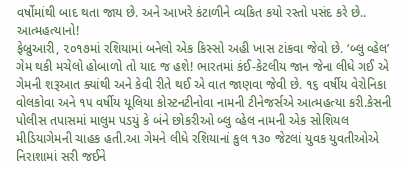વર્ષોમાંથી બાદ થતા જાય છે. અને આખરે કંટાળીને વ્યકિત કયો રસ્તો પસંદ કરે છે.. આત્મહત્યાનો!
ફેબ્રુઆરી, ૨૦૧૭માં રશિયામાં બનેલો એક કિસ્સો અહી ખાસ ટાંકવા જેવો છે. ‘બ્લુ વ્હેલ’ ગેમ થકી મચેલો હોબાળો તો યાદ જ હશે! ભારતમાં કંઈ-કેટલીય જાન જેના લીધે ગઈ એ ગેમની શરૂઆત ક્યાંથી અને કેવી રીતે થઈ એ વાત જાણવા જેવી છે. ૧૬ વર્ષીય વેરોનિકા વોલકોવા અને ૧૫ વર્ષીય યૂલિયા કોસ્ટનટીનોવા નામની ટીનેજર્સએ આત્મહત્યા કરી.કેસની પોલીસ તપાસમાં માલુમ પડયું કે બંને છોકરીઓ બ્લુ વ્હેલ નામની એક સોશિયલ મીડિયાગેમની ચાહક હતી.આ ગેમને લીધે રશિયાનાં કુલ ૧૩૦ જેટલાં યુવક યુવતીઓએ નિરાશામાં સરી જઈને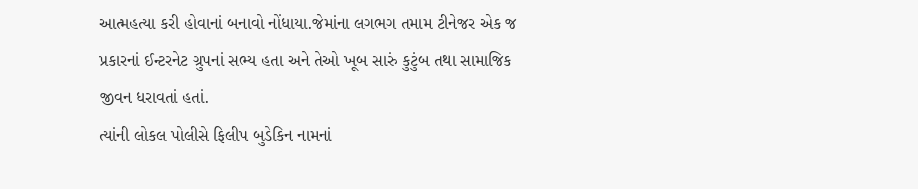આત્મહત્યા કરી હોવાનાં બનાવો નોંધાયા.જેમાંના લગભગ તમામ ટીનેજર એક જ પ્રકારનાં ઈન્ટરનેટ ગ્રુપનાં સભ્ય હતા અને તેઓ ખૂબ સારું કુટુંબ તથા સામાજિક જીવન ધરાવતાં હતાં.
ત્યાંની લોકલ પોલીસે ફિલીપ બુડેકિન નામનાં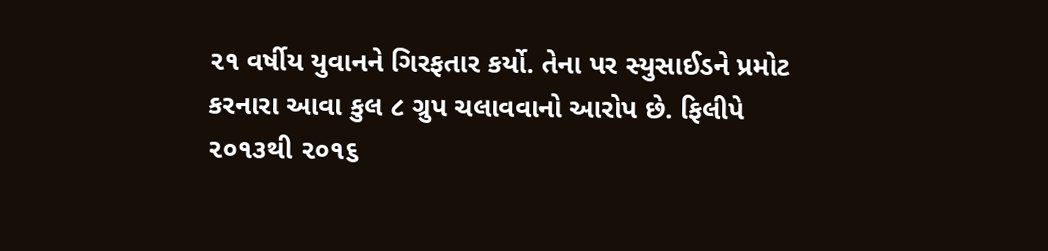૨૧ વર્ષીય યુવાનને ગિરફતાર કર્યો. તેના પર સ્યુસાઈડને પ્રમોટ કરનારા આવા કુલ ૮ ગ્રુપ ચલાવવાનો આરોપ છે. ફિલીપે ૨૦૧૩થી ૨૦૧૬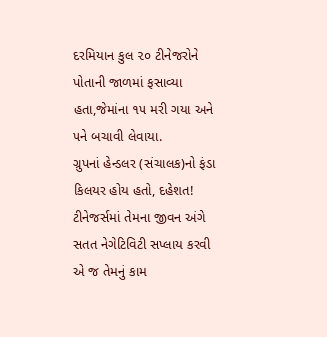દરમિયાન કુલ ૨૦ ટીનેજરોને પોતાની જાળમાં ફસાવ્યા હતા,જેમાંના ૧૫ મરી ગયા અને ૫ને બચાવી લેવાયા.
ગ્રુપનાં હેન્ડલર (સંચાલક)નો ફંડા કિલયર હોય હતો, દહેશત! ટીનેજર્સમાં તેમના જીવન અંગે સતત નેગેટિવિટી સપ્લાય કરવી એ જ તેમનું કામ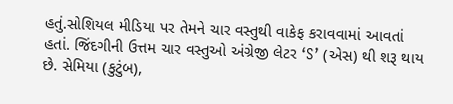હતું.સોશિયલ મીડિયા પર તેમને ચાર વસ્તુથી વાકેફ કરાવવામાં આવતાં હતાં. જિંદગીની ઉત્તમ ચાર વસ્તુઓ અંગ્રેજી લેટર ‘S’ (એસ) થી શરૂ થાય છે. સેમિયા (કુટુંબ),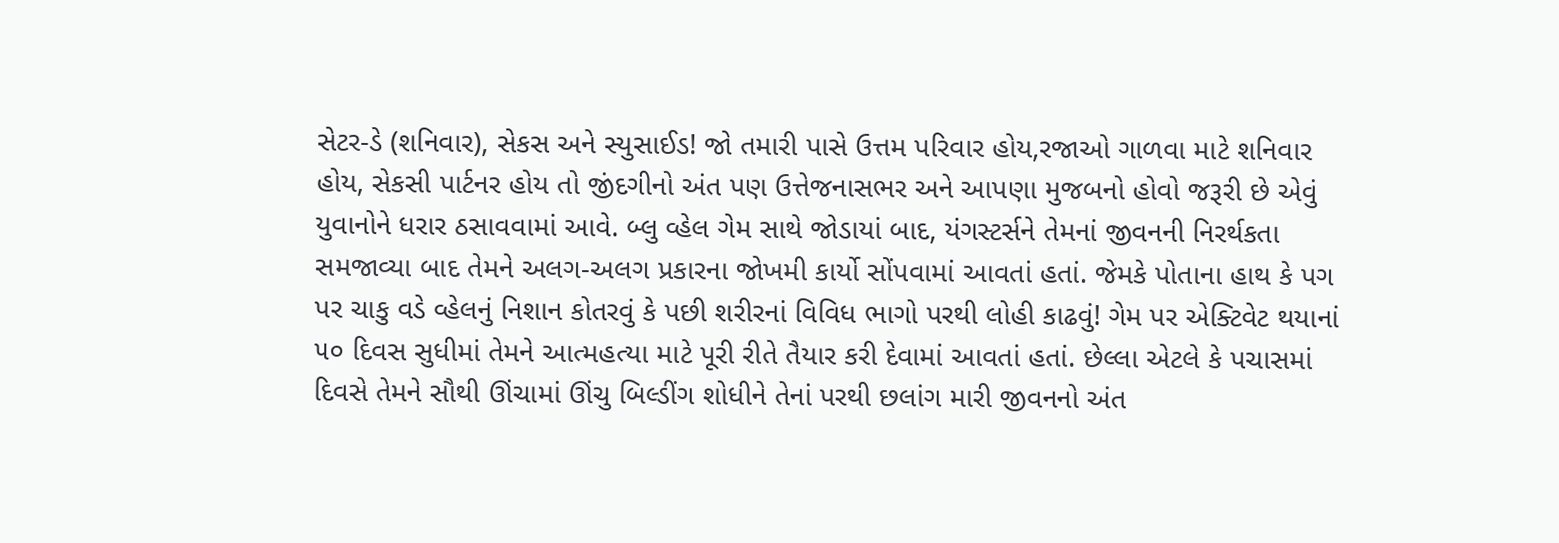સેટર-ડે (શનિવાર), સેકસ અને સ્યુસાઈડ! જો તમારી પાસે ઉત્તમ પરિવાર હોય,રજાઓ ગાળવા માટે શનિવાર હોય, સેકસી પાર્ટનર હોય તો જીંદગીનો અંત પણ ઉત્તેજનાસભર અને આપણા મુજબનો હોવો જરૂરી છે એવું યુવાનોને ધરાર ઠસાવવામાં આવે. બ્લુ વ્હેલ ગેમ સાથે જોડાયાં બાદ, યંગસ્ટર્સને તેમનાં જીવનની નિરર્થકતા સમજાવ્યા બાદ તેમને અલગ-અલગ પ્રકારના જોખમી કાર્યો સોંપવામાં આવતાં હતાં. જેમકે પોતાના હાથ કે પગ પર ચાકુ વડે વ્હેલનું નિશાન કોતરવું કે પછી શરીરનાં વિવિધ ભાગો પરથી લોહી કાઢવું! ગેમ પર એક્ટિવેટ થયાનાં ૫૦ દિવસ સુધીમાં તેમને આત્મહત્યા માટે પૂરી રીતે તૈયાર કરી દેવામાં આવતાં હતાં. છેલ્લા એટલે કે પચાસમાં દિવસે તેમને સૌથી ઊંચામાં ઊંચુ બિલ્ડીંગ શોધીને તેનાં પરથી છલાંગ મારી જીવનનો અંત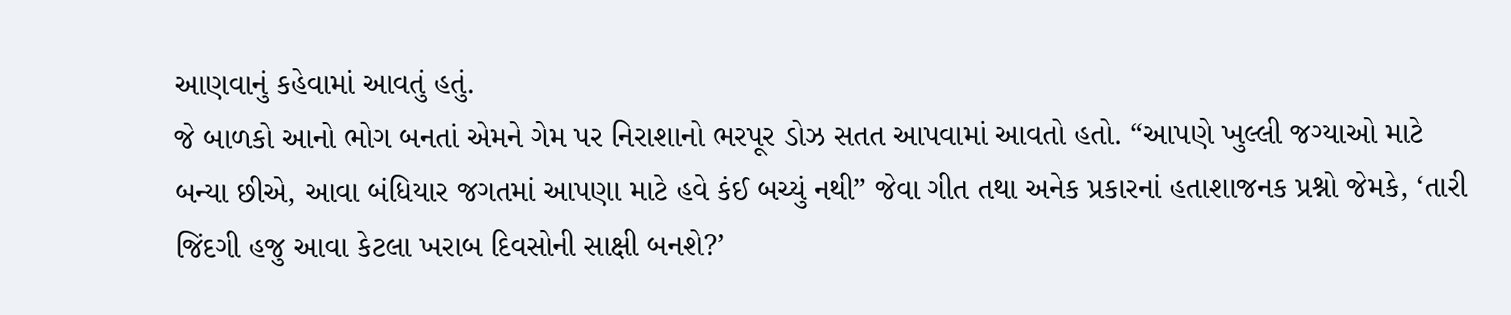આણવાનું કહેવામાં આવતું હતું.
જે બાળકો આનો ભોગ બનતાં એમને ગેમ પર નિરાશાનો ભરપૂર ડોઝ સતત આપવામાં આવતો હતો. “આપણે ખુલ્લી જગ્યાઓ માટે બન્યા છીએ, આવા બંધિયાર જગતમાં આપણા માટે હવે કંઈ બચ્યું નથી” જેવા ગીત તથા અનેક પ્રકારનાં હતાશાજનક પ્રશ્નો જેમકે, ‘તારી જિંદગી હજુ આવા કેટલા ખરાબ દિવસોની સાક્ષી બનશે?’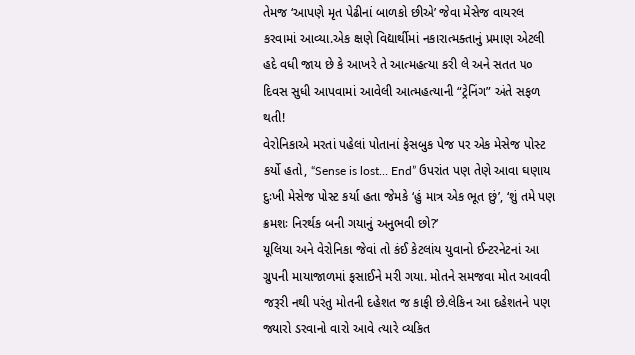તેમજ ‘આપણે મૃત પેઢીનાં બાળકો છીએ’ જેવા મેસેજ વાયરલ કરવામાં આવ્યા.એક ક્ષણે વિદ્યાર્થીમાં નકારાત્મક્તાનું પ્રમાણ એટલી હદે વધી જાય છે કે આખરે તે આત્મહત્યા કરી લે અને સતત ૫૦ દિવસ સુધી આપવામાં આવેલી આત્મહત્યાની “ટ્રેનિંગ” અંતે સફળ થતી!
વેરોનિકાએ મરતાં પહેલાં પોતાનાં ફેસબુક પેજ પર એક મેસેજ પોસ્ટ કર્યો હતો, “Sense is lost… End” ઉપરાંત પણ તેણે આવા ઘણાય દુઃખી મેસેજ પોસ્ટ કર્યા હતા જેમકે ‘હું માત્ર એક ભૂત છું’, ‘શું તમે પણ ક્રમશઃ નિરર્થક બની ગયાનું અનુભવી છો?’
યૂલિયા અને વેરોનિકા જેવાં તો કંઈ કેટલાંય યુવાનો ઈન્ટરનેટનાં આ ગ્રુપની માયાજાળમાં ફસાઈને મરી ગયા. મોતને સમજવા મોત આવવી જરૂરી નથી પરંતુ મોતની દહેશત જ કાફી છે.લેકિન આ દહેશતને પણ જ્યારો ડરવાનો વારો આવે ત્યારે વ્યકિત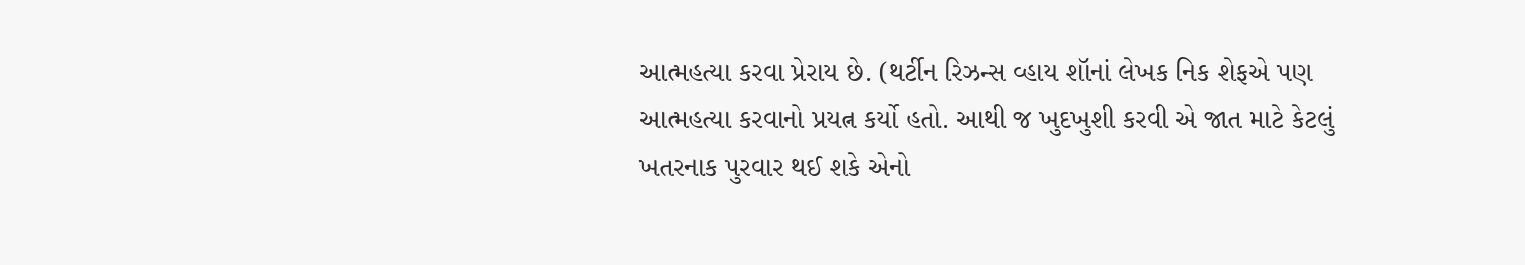આત્મહત્યા કરવા પ્રેરાય છે. (થર્ટીન રિઝન્સ વ્હાય શૉનાં લેખક નિક શેફએ પણ આત્મહત્યા કરવાનો પ્રયત્ન કર્યો હતો. આથી જ ખુદખુશી કરવી એ જાત માટે કેટલું ખતરનાક પુરવાર થઈ શકે એનો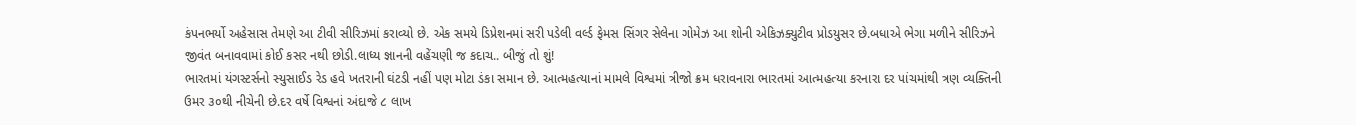કંપનભર્યો અહેસાસ તેમણે આ ટીવી સીરિઝમાં કરાવ્યો છે. એક સમયે ડિપ્રેશનમાં સરી પડેલી વર્લ્ડ ફેમસ સિંગર સેલેના ગોમેઝ આ શોની એકિઝક્યુટીવ પ્રોડયુસર છે.બધાએ ભેગા મળીને સીરિઝને જીવંત બનાવવામાં કોઈ કસર નથી છોડી.લાધ્ય જ્ઞાનની વહેંચણી જ કદાચ.. બીજું તો શું!
ભારતમાં યંગસ્ટર્સનો સ્યુસાઈડ રેડ હવે ખતરાની ઘંટડી નહીં પણ મોટા ડંકા સમાન છે. આત્મહત્યાનાં મામલે વિશ્વમાં ત્રીજો ક્રમ ધરાવનારા ભારતમાં આત્મહત્યા કરનારા દર પાંચમાંથી ત્રણ વ્યક્તિની ઉમર ૩૦થી નીચેની છે.દર વર્ષે વિશ્વનાં અંદાજે ૮ લાખ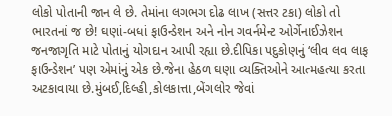લોકો પોતાની જાન લે છે. તેમાંના લગભગ દોઢ લાખ (સત્તર ટકા) લોકો તો ભારતનાં જ છે! ઘણાં-બધાં ફાઉન્ડેશન અને નોન ગવર્નમેન્ટ ઓર્ગેનાઈઝેશન જનજાગૃતિ માટે પોતાનું યોગદાન આપી રહ્યા છે.દીપિકા પદુકોણનું ‘લીવ લવ લાફ ફાઉન્ડેશન’ પણ એમાંનું એક છે.જેના હેઠળ ઘણા વ્યક્તિઓને આત્મહત્યા કરતા અટકાવાયા છે.મુંબઈ,દિલ્હી,કોલકાત્તા,બેંગલોર જેવાં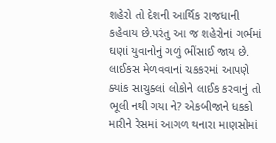શહેરો તો દેશની આર્થિક રાજધાની કહેવાય છે.પરંતુ આ જ શહેરોનાં ગર્ભમાં ઘણાં યુવાનોનું ગળું ભીંસાઈ જાય છે. લાઈકસ મેળવવાનાં ચકકરમાં આપણે ક્યાંક સાચુક્લાં લોકોને લાઈક કરવાનું તો ભૂલી નથી ગયા ને? એકબીજાને ધકકો મારીને રેસમાં આગળ થનારા માણસોમાં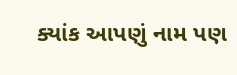ક્યાંક આપણું નામ પણ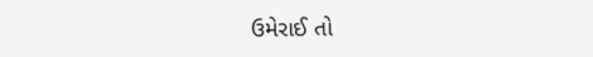ઉમેરાઈ તો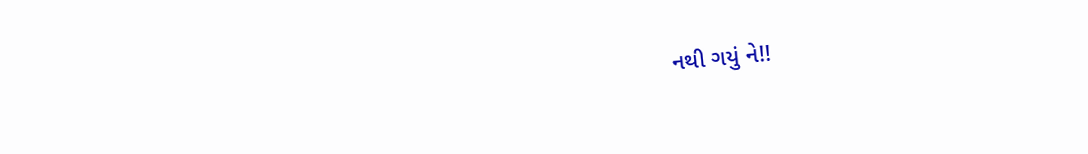નથી ગયું ને!!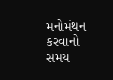મનોમંથન કરવાનો સમય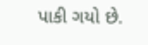પાકી ગયો છે.